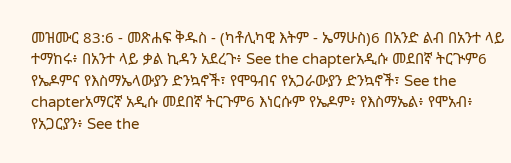መዝሙር 83:6 - መጽሐፍ ቅዱስ - (ካቶሊካዊ እትም - ኤማሁስ)6 በአንድ ልብ በአንተ ላይ ተማከሩ፥ በአንተ ላይ ቃል ኪዳን አደረጉ፥ See the chapterአዲሱ መደበኛ ትርጒም6 የኤዶምና የእስማኤላውያን ድንኳኖች፣ የሞዓብና የአጋራውያን ድንኳኖች፣ See the chapterአማርኛ አዲሱ መደበኛ ትርጉም6 እነርሱም የኤዶም፥ የእስማኤል፥ የሞአብ፥ የአጋርያን፥ See the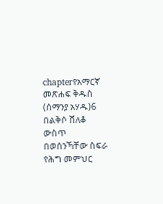chapterየአማርኛ መጽሐፍ ቅዱስ (ሰማንያ አሃዱ)6 በልቅሶ ሸለቆ ውስጥ በወሰንኻቸው ስፍራ የሕግ መምህር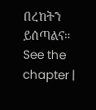በረከትን ይሰጣልና። See the chapter |